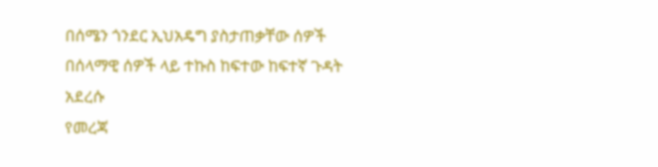በሰሜን ጎንደር ኢህአዴግ ያስታጠቃቸው ሰዎች በሰላማዊ ሰዎች ላይ ተኩስ ከፍተው ከፍተኛ ጉዳት አደረሱ
የመረጃ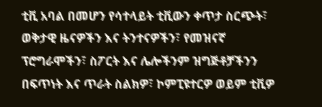ቲቪ አባል በመሆን የሳተላይት ቲቪውን ቀጥታ ስርጭት፣ ወቅታዊ ዜናዎችን እና ትንተናዎችን፣ የመዝናኛ ፕሮግራሞችን፣ ስፖርት እና ሌሎችንም ዝግጅቶቻችንን በፍጥነት እና ጥራት ስልክዎ፣ ኮምፒዩተርዎ ወይም ቲቪዎ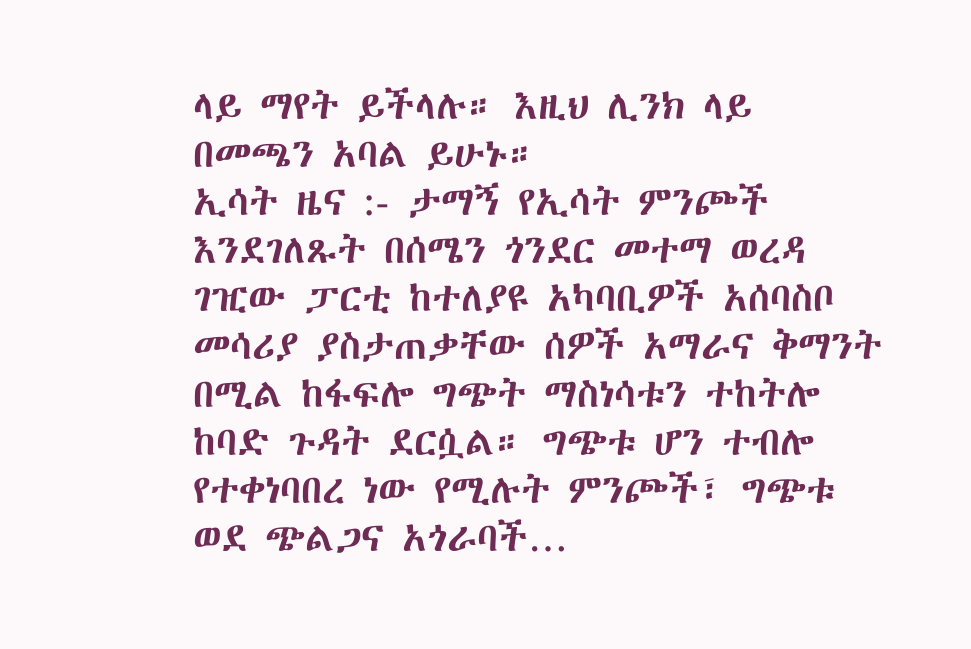ላይ ማየት ይችላሉ። እዚህ ሊንክ ላይ በመጫን አባል ይሁኑ።
ኢሳት ዜና :- ታማኝ የኢሳት ምንጮች እንደገለጹት በሰሜን ጎንደር መተማ ወረዳ ገዢው ፓርቲ ከተለያዩ አካባቢዎች አሰባስቦ መሳሪያ ያስታጠቃቸው ሰዎች አማራና ቅማንት በሚል ከፋፍሎ ግጭት ማስነሳቱን ተከትሎ ከባድ ጉዳት ደርሷል። ግጭቱ ሆን ተብሎ የተቀነባበረ ነው የሚሉት ምንጮች፣ ግጭቱ ወደ ጭልጋና አጎራባች…